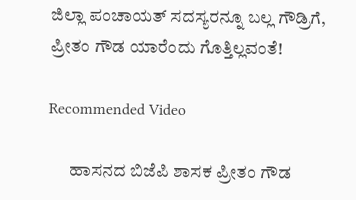ಜಿಲ್ಲಾ ಪಂಚಾಯತ್ ಸದಸ್ಯರನ್ನೂ ಬಲ್ಲ ಗೌಡ್ರಿಗೆ, ಪ್ರೀತಂ ಗೌಡ ಯಾರೆಂದು ಗೊತ್ತಿಲ್ಲವಂತೆ!

Recommended Video

      ಹಾಸನದ ಬಿಜೆಪಿ ಶಾಸಕ ಪ್ರೀತಂ ಗೌಡ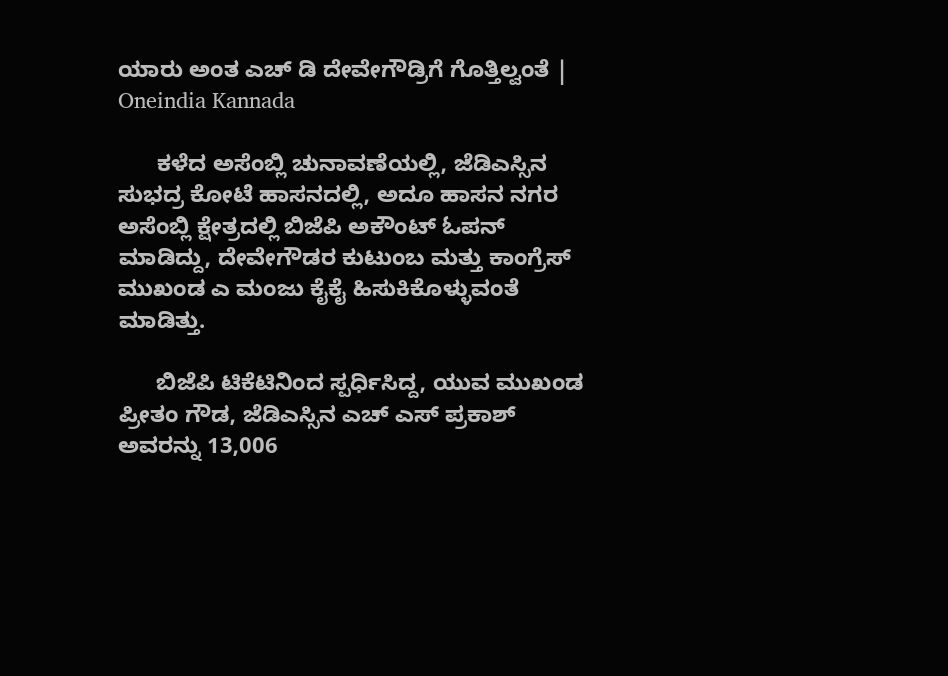ಯಾರು ಅಂತ ಎಚ್ ಡಿ ದೇವೇಗೌಡ್ರಿಗೆ ಗೊತ್ತಿಲ್ವಂತೆ | Oneindia Kannada

      ಕಳೆದ ಅಸೆಂಬ್ಲಿ ಚುನಾವಣೆಯಲ್ಲಿ, ಜೆಡಿಎಸ್ಸಿನ ಸುಭದ್ರ ಕೋಟೆ ಹಾಸನದಲ್ಲಿ, ಅದೂ ಹಾಸನ ನಗರ ಅಸೆಂಬ್ಲಿ ಕ್ಷೇತ್ರದಲ್ಲಿ ಬಿಜೆಪಿ ಅಕೌಂಟ್ ಓಪನ್ ಮಾಡಿದ್ದು, ದೇವೇಗೌಡರ ಕುಟುಂಬ ಮತ್ತು ಕಾಂಗ್ರೆಸ್ ಮುಖಂಡ ಎ ಮಂಜು ಕೈಕೈ ಹಿಸುಕಿಕೊಳ್ಳುವಂತೆ ಮಾಡಿತ್ತು.

      ಬಿಜೆಪಿ ಟಿಕೆಟಿನಿಂದ ಸ್ಪರ್ಧಿಸಿದ್ದ, ಯುವ ಮುಖಂಡ ಪ್ರೀತಂ ಗೌಡ, ಜೆಡಿಎಸ್ಸಿನ ಎಚ್ ಎಸ್ ಪ್ರಕಾಶ್ ಅವರನ್ನು 13,006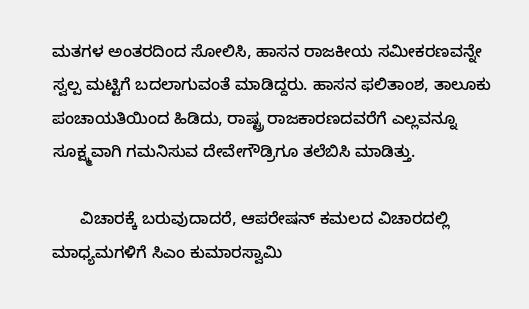ಮತಗಳ ಅಂತರದಿಂದ ಸೋಲಿಸಿ, ಹಾಸನ ರಾಜಕೀಯ ಸಮೀಕರಣವನ್ನೇ ಸ್ವಲ್ಪ ಮಟ್ಟಿಗೆ ಬದಲಾಗುವಂತೆ ಮಾಡಿದ್ದರು. ಹಾಸನ ಫಲಿತಾಂಶ, ತಾಲೂಕು ಪಂಚಾಯತಿಯಿಂದ ಹಿಡಿದು, ರಾಷ್ಟ್ರ ರಾಜಕಾರಣದವರೆಗೆ ಎಲ್ಲವನ್ನೂ ಸೂಕ್ಷ್ಮವಾಗಿ ಗಮನಿಸುವ ದೇವೇಗೌಡ್ರಿಗೂ ತಲೆಬಿಸಿ ಮಾಡಿತ್ತು.

      ವಿಚಾರಕ್ಕೆ ಬರುವುದಾದರೆ, ಆಪರೇಷನ್ ಕಮಲದ ವಿಚಾರದಲ್ಲಿ ಮಾಧ್ಯಮಗಳಿಗೆ ಸಿಎಂ ಕುಮಾರಸ್ವಾಮಿ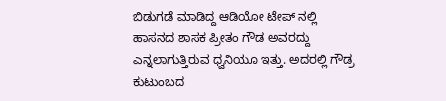ಬಿಡುಗಡೆ ಮಾಡಿದ್ದ ಆಡಿಯೋ ಟೇಪ್ ನಲ್ಲಿ ಹಾಸನದ ಶಾಸಕ ಪ್ರೀತಂ ಗೌಡ ಅವರದ್ದು ಎನ್ನಲಾಗುತ್ತಿರುವ ಧ್ವನಿಯೂ ಇತ್ತು. ಅದರಲ್ಲಿ ಗೌಡ್ರ ಕುಟುಂಬದ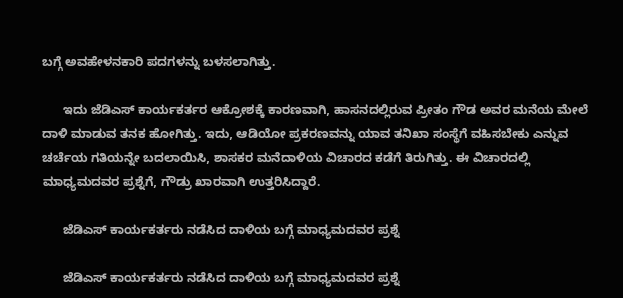ಬಗ್ಗೆ ಅವಹೇಳನಕಾರಿ ಪದಗಳನ್ನು ಬಳಸಲಾಗಿತ್ತು.

      ಇದು ಜೆಡಿಎಸ್ ಕಾರ್ಯಕರ್ತರ ಆಕ್ರೋಶಕ್ಕೆ ಕಾರಣವಾಗಿ, ಹಾಸನದಲ್ಲಿರುವ ಪ್ರೀತಂ ಗೌಡ ಅವರ ಮನೆಯ ಮೇಲೆ ದಾಳಿ ಮಾಡುವ ತನಕ ಹೋಗಿತ್ತು. ಇದು, ಆಡಿಯೋ ಪ್ರಕರಣವನ್ನು ಯಾವ ತನಿಖಾ ಸಂಸ್ಥೆಗೆ ವಹಿಸಬೇಕು ಎನ್ನುವ ಚರ್ಚೆಯ ಗತಿಯನ್ನೇ ಬದಲಾಯಿಸಿ, ಶಾಸಕರ ಮನೆದಾಳಿಯ ವಿಚಾರದ ಕಡೆಗೆ ತಿರುಗಿತ್ತು. ಈ ವಿಚಾರದಲ್ಲಿ ಮಾಧ್ಯಮದವರ ಪ್ರಶ್ನೆಗೆ, ಗೌಡ್ರು ಖಾರವಾಗಿ ಉತ್ತರಿಸಿದ್ದಾರೆ.

      ಜೆಡಿಎಸ್ ಕಾರ್ಯಕರ್ತರು ನಡೆಸಿದ ದಾಳಿಯ ಬಗ್ಗೆ ಮಾಧ್ಯಮದವರ ಪ್ರಶ್ನೆ

      ಜೆಡಿಎಸ್ ಕಾರ್ಯಕರ್ತರು ನಡೆಸಿದ ದಾಳಿಯ ಬಗ್ಗೆ ಮಾಧ್ಯಮದವರ ಪ್ರಶ್ನೆ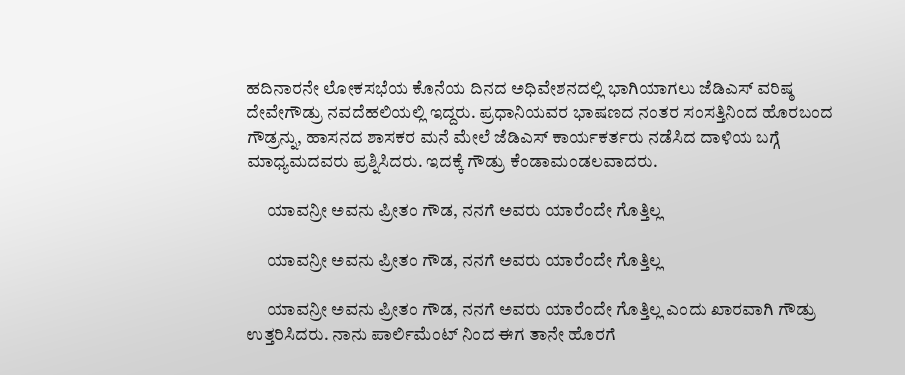ಹದಿನಾರನೇ ಲೋಕಸಭೆಯ ಕೊನೆಯ ದಿನದ ಅಧಿವೇಶನದಲ್ಲಿ ಭಾಗಿಯಾಗಲು ಜೆಡಿಎಸ್ ವರಿಷ್ಠ ದೇವೇಗೌಡ್ರು ನವದೆಹಲಿಯಲ್ಲಿ ಇದ್ದರು. ಪ್ರಧಾನಿಯವರ ಭಾಷಣದ ನಂತರ ಸಂಸತ್ತಿನಿಂದ ಹೊರಬಂದ ಗೌಡ್ರನ್ನು, ಹಾಸನದ ಶಾಸಕರ ಮನೆ ಮೇಲೆ ಜೆಡಿಎಸ್ ಕಾರ್ಯಕರ್ತರು ನಡೆಸಿದ ದಾಳಿಯ ಬಗ್ಗೆ ಮಾಧ್ಯಮದವರು ಪ್ರಶ್ನಿಸಿದರು. ಇದಕ್ಕೆ ಗೌಡ್ರು ಕೆಂಡಾಮಂಡಲವಾದರು.

      ಯಾವನ್ರೀ ಅವನು ಪ್ರೀತಂ ಗೌಡ, ನನಗೆ ಅವರು ಯಾರೆಂದೇ ಗೊತ್ತಿಲ್ಲ

      ಯಾವನ್ರೀ ಅವನು ಪ್ರೀತಂ ಗೌಡ, ನನಗೆ ಅವರು ಯಾರೆಂದೇ ಗೊತ್ತಿಲ್ಲ

      ಯಾವನ್ರೀ ಅವನು ಪ್ರೀತಂ ಗೌಡ, ನನಗೆ ಅವರು ಯಾರೆಂದೇ ಗೊತ್ತಿಲ್ಲ ಎಂದು ಖಾರವಾಗಿ ಗೌಡ್ರು ಉತ್ತರಿಸಿದರು. ನಾನು ಪಾರ್ಲಿಮೆಂಟ್ ನಿಂದ ಈಗ ತಾನೇ ಹೊರಗೆ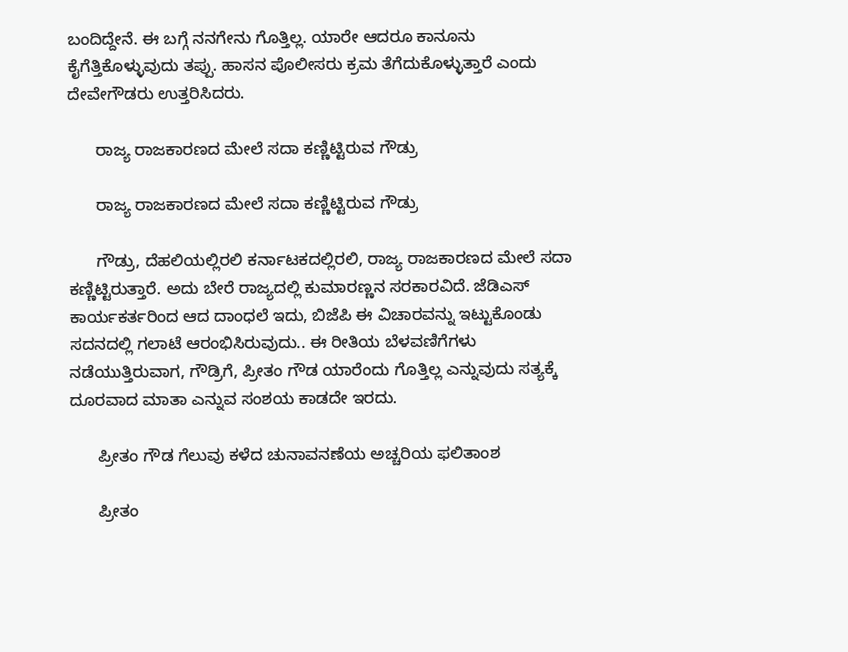ಬಂದಿದ್ದೇನೆ. ಈ ಬಗ್ಗೆ ನನಗೇನು ಗೊತ್ತಿಲ್ಲ. ಯಾರೇ ಆದರೂ ಕಾನೂನು ಕೈಗೆತ್ತಿಕೊಳ್ಳುವುದು ತಪ್ಪು. ಹಾಸನ ಪೊಲೀಸರು ಕ್ರಮ ತೆಗೆದುಕೊಳ್ಳುತ್ತಾರೆ ಎಂದು ದೇವೇಗೌಡರು ಉತ್ತರಿಸಿದರು.

      ರಾಜ್ಯ ರಾಜಕಾರಣದ ಮೇಲೆ ಸದಾ ಕಣ್ಣಿಟ್ಟಿರುವ ಗೌಡ್ರು

      ರಾಜ್ಯ ರಾಜಕಾರಣದ ಮೇಲೆ ಸದಾ ಕಣ್ಣಿಟ್ಟಿರುವ ಗೌಡ್ರು

      ಗೌಡ್ರು, ದೆಹಲಿಯಲ್ಲಿರಲಿ ಕರ್ನಾಟಕದಲ್ಲಿರಲಿ, ರಾಜ್ಯ ರಾಜಕಾರಣದ ಮೇಲೆ ಸದಾ ಕಣ್ಣಿಟ್ಟಿರುತ್ತಾರೆ. ಅದು ಬೇರೆ ರಾಜ್ಯದಲ್ಲಿ ಕುಮಾರಣ್ಣನ ಸರಕಾರವಿದೆ. ಜೆಡಿಎಸ್ ಕಾರ್ಯಕರ್ತರಿಂದ ಆದ ದಾಂಧಲೆ ಇದು, ಬಿಜೆಪಿ ಈ ವಿಚಾರವನ್ನು ಇಟ್ಟುಕೊಂಡು ಸದನದಲ್ಲಿ ಗಲಾಟೆ ಆರಂಭಿಸಿರುವುದು.. ಈ ರೀತಿಯ ಬೆಳವಣಿಗೆಗಳು ನಡೆಯುತ್ತಿರುವಾಗ, ಗೌಡ್ರಿಗೆ, ಪ್ರೀತಂ ಗೌಡ ಯಾರೆಂದು ಗೊತ್ತಿಲ್ಲ ಎನ್ನುವುದು ಸತ್ಯಕ್ಕೆ ದೂರವಾದ ಮಾತಾ ಎನ್ನುವ ಸಂಶಯ ಕಾಡದೇ ಇರದು.

      ಪ್ರೀತಂ ಗೌಡ ಗೆಲುವು ಕಳೆದ ಚುನಾವನಣೆಯ ಅಚ್ಚರಿಯ ಫಲಿತಾಂಶ

      ಪ್ರೀತಂ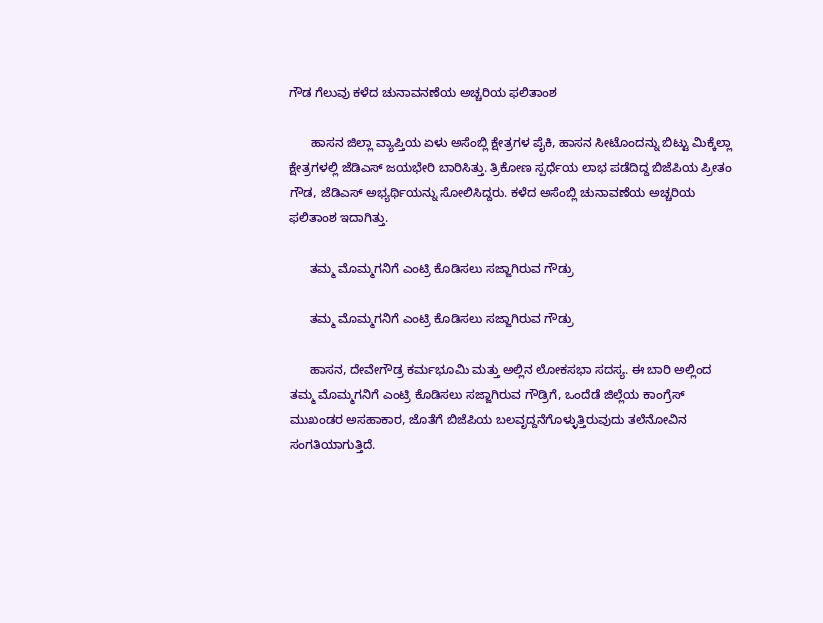ಗೌಡ ಗೆಲುವು ಕಳೆದ ಚುನಾವನಣೆಯ ಅಚ್ಚರಿಯ ಫಲಿತಾಂಶ

      ಹಾಸನ ಜಿಲ್ಲಾ ವ್ಯಾಪ್ತಿಯ ಏಳು ಅಸೆಂಬ್ಲಿ ಕ್ಷೇತ್ರಗಳ ಪೈಕಿ, ಹಾಸನ ಸೀಟೊಂದನ್ನು ಬಿಟ್ಟು ಮಿಕ್ಕೆಲ್ಲಾ ಕ್ಷೇತ್ರಗಳಲ್ಲಿ ಜೆಡಿಎಸ್ ಜಯಭೇರಿ ಬಾರಿಸಿತ್ತು. ತ್ರಿಕೋಣ ಸ್ಪರ್ಧೆಯ ಲಾಭ ಪಡೆದಿದ್ದ ಬಿಜೆಪಿಯ ಪ್ರೀತಂ ಗೌಡ, ಜೆಡಿಎಸ್ ಅಭ್ಯರ್ಥಿಯನ್ನು ಸೋಲಿಸಿದ್ದರು. ಕಳೆದ ಅಸೆಂಬ್ಲಿ ಚುನಾವಣೆಯ ಅಚ್ಚರಿಯ ಫಲಿತಾಂಶ ಇದಾಗಿತ್ತು.

      ತಮ್ಮ ಮೊಮ್ಮಗನಿಗೆ ಎಂಟ್ರಿ ಕೊಡಿಸಲು ಸಜ್ಜಾಗಿರುವ ಗೌಡ್ರು

      ತಮ್ಮ ಮೊಮ್ಮಗನಿಗೆ ಎಂಟ್ರಿ ಕೊಡಿಸಲು ಸಜ್ಜಾಗಿರುವ ಗೌಡ್ರು

      ಹಾಸನ, ದೇವೇಗೌಡ್ರ ಕರ್ಮಭೂಮಿ ಮತ್ತು ಅಲ್ಲಿನ ಲೋಕಸಭಾ ಸದಸ್ಯ. ಈ ಬಾರಿ ಅಲ್ಲಿಂದ ತಮ್ಮ ಮೊಮ್ಮಗನಿಗೆ ಎಂಟ್ರಿ ಕೊಡಿಸಲು ಸಜ್ಜಾಗಿರುವ ಗೌಡ್ರಿಗೆ, ಒಂದೆಡೆ ಜಿಲ್ಲೆಯ ಕಾಂಗ್ರೆಸ್ ಮುಖಂಡರ ಅಸಹಾಕಾರ, ಜೊತೆಗೆ ಬಿಜೆಪಿಯ ಬಲವೃದ್ದನೆಗೊಳ್ಳುತ್ತಿರುವುದು ತಲೆನೋವಿನ ಸಂಗತಿಯಾಗುತ್ತಿದೆ.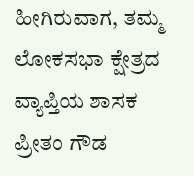ಹೀಗಿರುವಾಗ, ತಮ್ಮ ಲೋಕಸಭಾ ಕ್ಷೇತ್ರದ ವ್ಯಾಪ್ತಿಯ ಶಾಸಕ ಪ್ರೀತಂ ಗೌಡ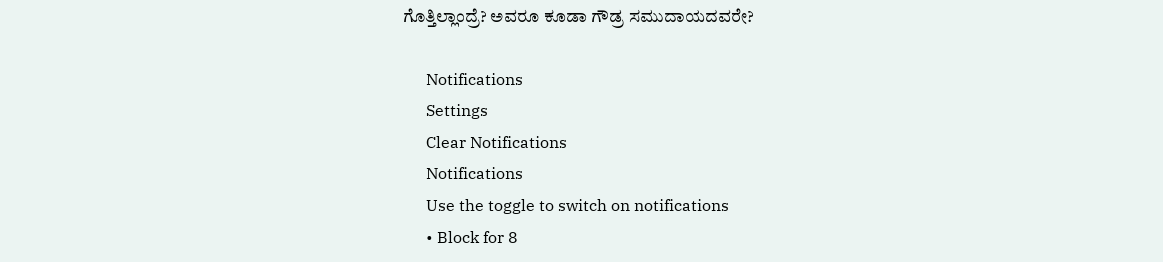ಗೊತ್ತಿಲ್ಲಾಂದ್ರೆ? ಅವರೂ ಕೂಡಾ ಗೌಡ್ರ ಸಮುದಾಯದವರೇ?

      Notifications
      Settings
      Clear Notifications
      Notifications
      Use the toggle to switch on notifications
      • Block for 8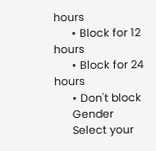hours
      • Block for 12 hours
      • Block for 24 hours
      • Don't block
      Gender
      Select your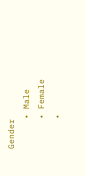Gender
      • Male
      • Female
      •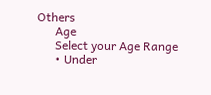Others
      Age
      Select your Age Range
      • Under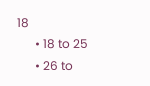18
      • 18 to 25
      • 26 to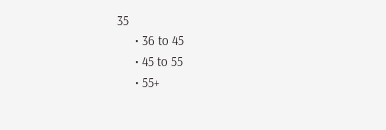35
      • 36 to 45
      • 45 to 55
      • 55+